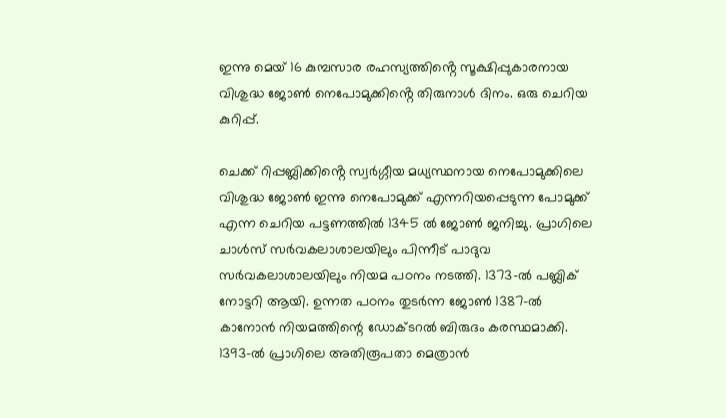ഇന്നു മെയ് 16 കുമ്പസാര രഹസ്യത്തിൻ്റെ സൂക്ഷിപ്പുകാരനായ വിശുദ്ധ ജോൺ നെപോമുക്കിൻ്റെ തിരുനാൾ ദിനം. ഒരു ചെറിയ കുറിപ്പ്.

ചെക്ക് റിപ്പബ്ലിക്കിൻ്റെ സ്വർഗ്ഗീയ മധ്യസ്ഥനായ നെപോമുക്കിലെ വിശുദ്ധ ജോൺ ഇന്നു നെപോമുക്ക് എന്നറിയപ്പെടുന്ന പോമുക്ക് എന്ന ചെറിയ പട്ടണത്തിൽ 1345 ൽ ജോൺ ജനിച്ചു. പ്രാഗിലെ ചാൾസ് സർവകലാശാലയിലും പിന്നീട് പാദുവ സർവകലാശാലയിലും നിയമ പഠനം നടത്തി. 1373-ൽ പബ്ലിക് നോട്ടറി ആയി. ഉന്നത പഠനം തുടർന്ന ജോൺ 1387-ൽ കാനോൻ നിയമത്തിന്റെ ഡോക്ടറൽ ബിരുദം കരസ്ഥമാക്കി. 1393-ൽ പ്രാഗിലെ അതിരൂപതാ മെത്രാൻ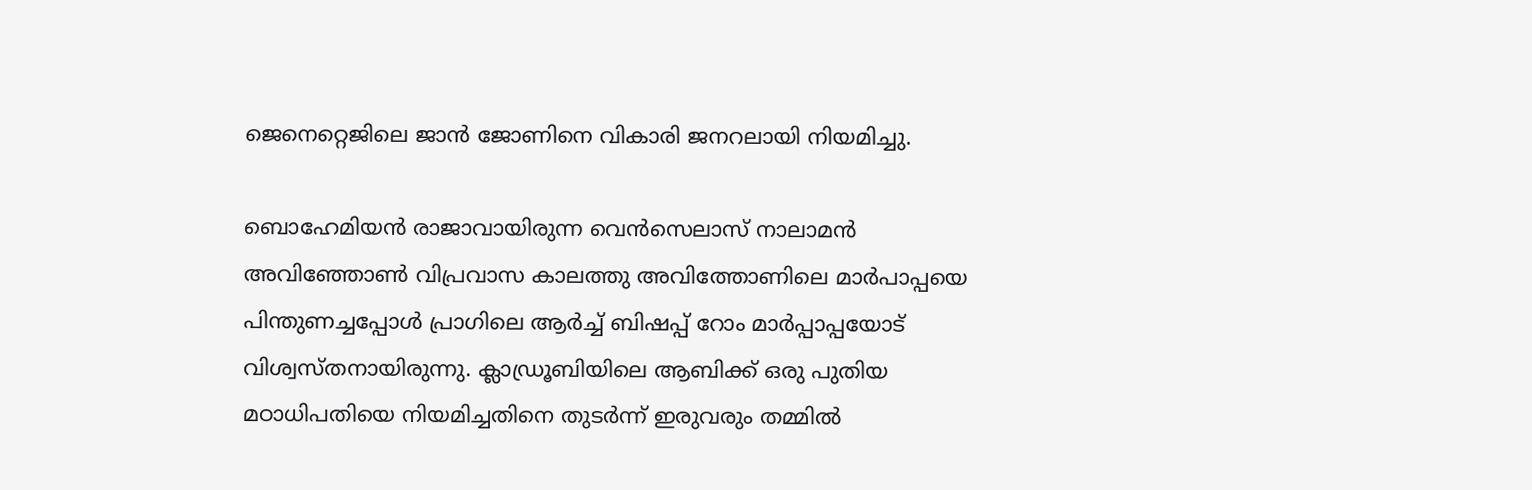ജെനെറ്റെജിലെ ജാൻ ജോണിനെ വികാരി ജനറലായി നിയമിച്ചു.

ബൊഹേമിയൻ രാജാവായിരുന്ന വെൻ‌സെലാസ് നാലാമൻ അവിഞ്ഞോൺ വിപ്രവാസ കാലത്തു അവിത്തോണിലെ മാർപാപ്പയെ പിന്തുണച്ചപ്പോൾ പ്രാഗിലെ ആർച്ച് ബിഷപ്പ് റോം മാർപ്പാപ്പയോട് വിശ്വസ്തനായിരുന്നു. ക്ലാഡ്രൂബിയിലെ ആബിക്ക് ഒരു പുതിയ മഠാധിപതിയെ നിയമിച്ചതിനെ തുടർന്ന് ഇരുവരും തമ്മിൽ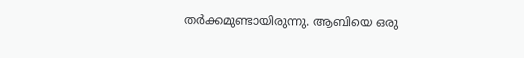തർക്കമുണ്ടായിരുന്നു. ആബിയെ ഒരു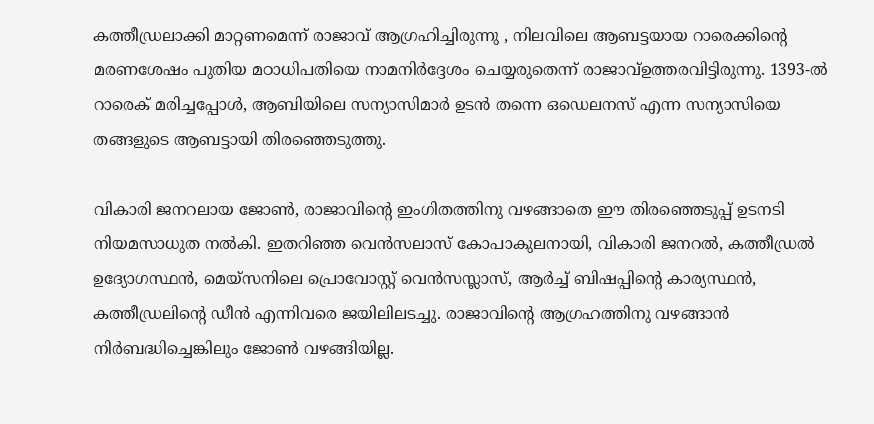കത്തീഡ്രലാക്കി മാറ്റണമെന്ന് രാജാവ് ആഗ്രഹിച്ചിരുന്നു , നിലവിലെ ആബട്ടയായ റാരെക്കിന്റെ മരണശേഷം പുതിയ മഠാധിപതിയെ നാമനിർദ്ദേശം ചെയ്യരുതെന്ന് രാജാവ്ഉത്തരവിട്ടിരുന്നു. 1393-ൽ റാരെക് മരിച്ചപ്പോൾ, ആബിയിലെ സന്യാസിമാർ ഉടൻ തന്നെ ഒഡെലനസ് എന്ന സന്യാസിയെ തങ്ങളുടെ ആബട്ടായി തിരഞ്ഞെടുത്തു.

വികാരി ജനറലായ ജോൺ, രാജാവിന്റെ ഇംഗിതത്തിനു വഴങ്ങാതെ ഈ തിരഞ്ഞെടുപ്പ് ഉടനടി നിയമസാധുത നൽകി. ഇതറിഞ്ഞ വെൻസലാസ് കോപാകുലനായി, വികാരി ജനറൽ, കത്തീഡ്രൽ ഉദ്യോഗസ്ഥൻ, മെയ്‌സനിലെ പ്രൊവോസ്റ്റ് വെൻസസ്ലാസ്, ആർച്ച് ബിഷപ്പിന്റെ കാര്യസ്ഥൻ, കത്തീഡ്രലിന്റെ ഡീൻ എന്നിവരെ ജയിലിലടച്ചു. രാജാവിന്റെ ആഗ്രഹത്തിനു വഴങ്ങാൻ നിർബദ്ധിച്ചെങ്കിലും ജോൺ വഴങ്ങിയില്ല.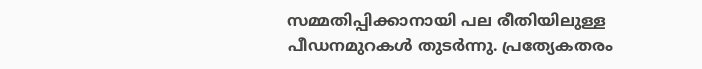സമ്മതിപ്പിക്കാനായി പല രീതിയിലുള്ള പീഡനമുറകൾ തുടർന്നു. പ്രത്യേകതരം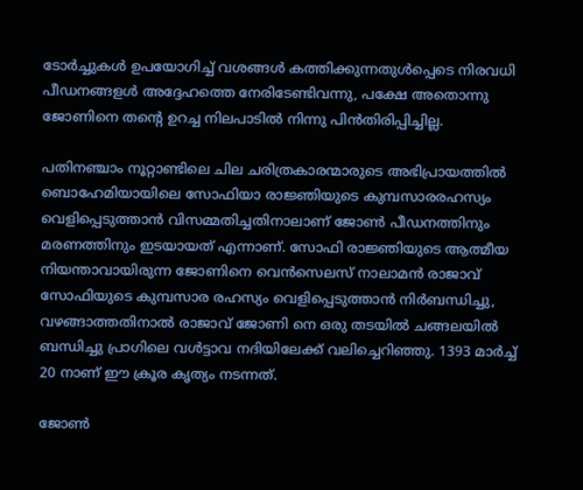ടോർച്ചുകൾ ഉപയോഗിച്ച് വശങ്ങൾ കത്തിക്കുന്നതുൾപ്പെടെ നിരവധി പീഡനങ്ങളൾ അദ്ദേഹത്തെ നേരിടേണ്ടിവന്നു, പക്ഷേ അതൊന്നു ജോണിനെ തൻ്റെ ഉറച്ച നിലപാടിൽ നിന്നു പിൻതിരിപ്പിച്ചില്ല.

പതിനഞ്ചാം നൂറ്റാണ്ടിലെ ചില ചരിത്രകാരന്മാരുടെ അഭിപ്രായത്തിൽ ബൊഹേമിയായിലെ സോഫിയാ രാജ്ഞിയുടെ കുമ്പസാരരഹസ്യം വെളിപ്പെടുത്താൻ വിസമ്മതിച്ചതിനാലാണ് ജോൺ പീഡനത്തിനും മരണത്തിനും ഇടയായത് എന്നാണ്. സോഫി രാജ്ഞിയുടെ ആത്മീയ നിയന്താവായിരുന്ന ജോണിനെ വെൻ‌സെലസ് നാലാമൻ രാജാവ് സോഫിയുടെ കുമ്പസാര രഹസ്യം വെളിപ്പെടുത്താൻ നിർബന്ധിച്ചു, വഴങ്ങാത്തതിനാൽ രാജാവ് ജോണി നെ ഒരു തടയിൽ ചങ്ങലയിൽ ബന്ധിച്ചു പ്രാഗിലെ വൾട്ടാവ നദിയിലേക്ക് വലിച്ചെറിഞ്ഞു. 1393 മാർച്ച് 20 നാണ് ഈ ക്രൂര കൃത്യം നടന്നത്.

ജോൺ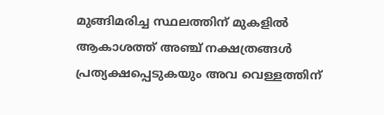മുങ്ങിമരിച്ച സ്ഥലത്തിന് മുകളിൽ ആകാശത്ത് അഞ്ച് നക്ഷത്രങ്ങൾ പ്രത്യക്ഷപ്പെടുകയും അവ വെള്ളത്തിന്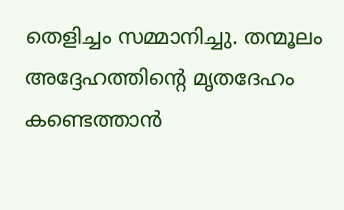തെളിച്ചം സമ്മാനിച്ചു. തന്മൂലം അദ്ദേഹത്തിന്റെ മൃതദേഹം കണ്ടെത്താൻ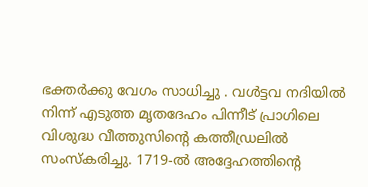ഭക്തർക്കു വേഗം സാധിച്ചു . വൾട്ടവ നദിയിൽ നിന്ന് എടുത്ത മൃതദേഹം പിന്നീട് പ്രാഗിലെ വിശുദ്ധ വീത്തുസിൻ്റെ കത്തീഡ്രലിൽ സംസ്കരിച്ചു. 1719-ൽ അദ്ദേഹത്തിന്റെ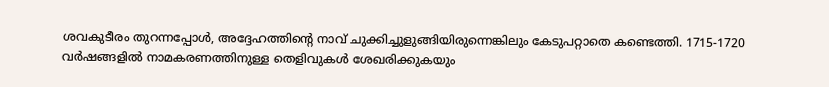ശവകുടീരം തുറന്നപ്പോൾ, അദ്ദേഹത്തിന്റെ നാവ് ചുക്കിച്ചുളുങ്ങിയിരുന്നെങ്കിലും കേടുപറ്റാതെ കണ്ടെത്തി. 1715-1720 വർഷങ്ങളിൽ നാമകരണത്തിനുള്ള തെളിവുകൾ ശേഖരിക്കുകയും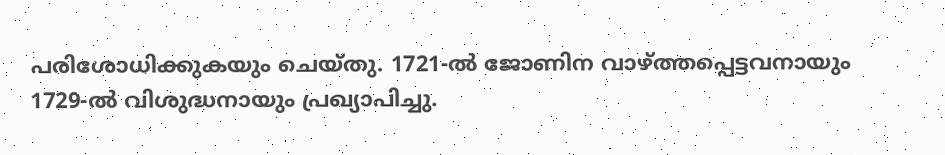പരിശോധിക്കുകയും ചെയ്തു. 1721-ൽ ജോണിന വാഴ്ത്തപ്പെട്ടവനായും 1729-ൽ വിശുദ്ധനായും പ്രഖ്യാപിച്ചു.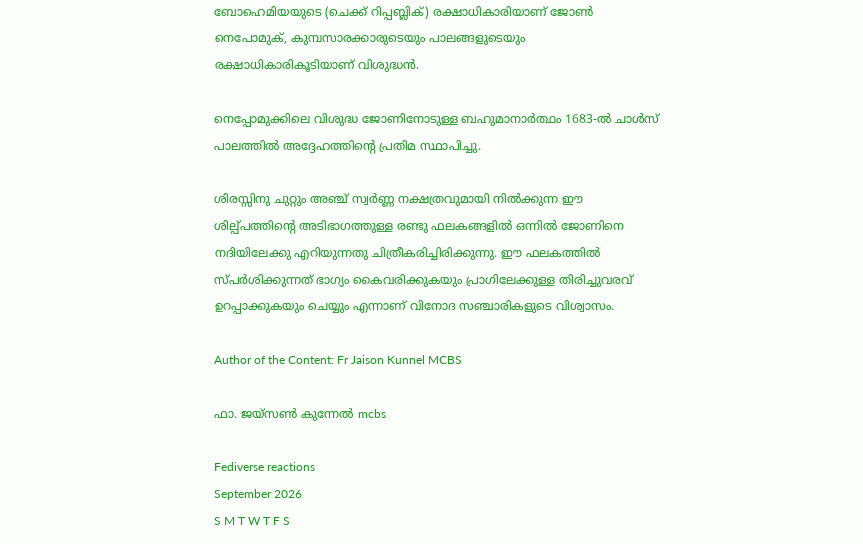ബോഹെമിയയുടെ (ചെക്ക് റിപ്പബ്ലിക്) രക്ഷാധികാരിയാണ് ജോൺ നെപോമുക്, കുമ്പസാരക്കാരുടെയും പാലങ്ങളുടെയും രക്ഷാധികാരികൂടിയാണ് വിശുദ്ധൻ.

നെപ്പോമുക്കിലെ വിശുദ്ധ ജോണിനോടുള്ള ബഹുമാനാർത്ഥം 1683-ൽ ചാൾസ് പാലത്തിൽ അദ്ദേഹത്തിൻ്റെ പ്രതിമ സ്ഥാപിച്ചു.

ശിരസ്സിനു ചുറ്റും അഞ്ച് സ്വർണ്ണ നക്ഷത്രവുമായി നിൽക്കുന്ന ഈ ശില്പ്പത്തിൻ്റെ അടിഭാഗത്തുള്ള രണ്ടു ഫലകങ്ങളിൽ ഒന്നിൽ ജോണിനെ നദിയിലേക്കു എറിയുന്നതു ചിത്രീകരിച്ചിരിക്കുന്നു. ഈ ഫലകത്തിൽ സ്പർശിക്കുന്നത് ഭാഗ്യം കൈവരിക്കുകയും പ്രാഗിലേക്കുള്ള തിരിച്ചുവരവ് ഉറപ്പാക്കുകയും ചെയ്യും എന്നാണ് വിനോദ സഞ്ചാരികളുടെ വിശ്വാസം.

Author of the Content: Fr Jaison Kunnel MCBS

ഫാ. ജയ്സൺ കുന്നേൽ mcbs

Fediverse reactions
September 2026
S M T W T F S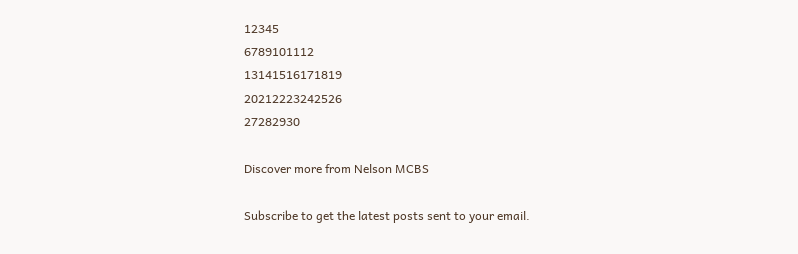12345
6789101112
13141516171819
20212223242526
27282930

Discover more from Nelson MCBS

Subscribe to get the latest posts sent to your email.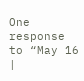One response to “May 16 |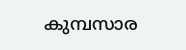കുമ്പസാര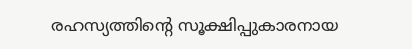രഹസ്യത്തിൻ്റെ സൂക്ഷിപ്പുകാരനായ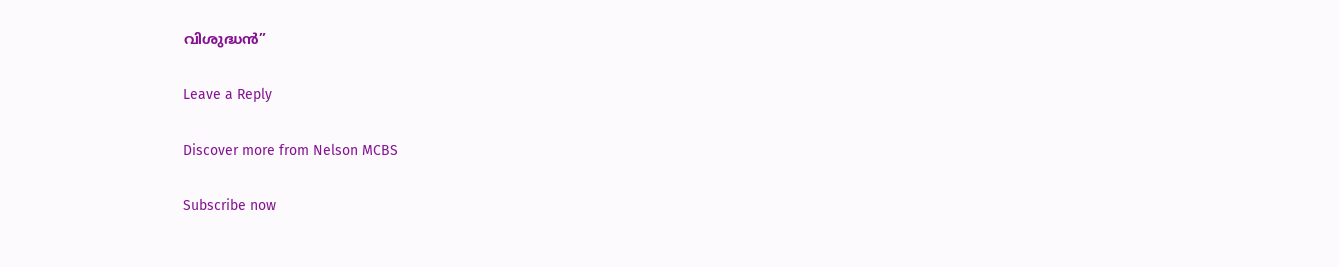വിശുദ്ധൻ”

Leave a Reply

Discover more from Nelson MCBS

Subscribe now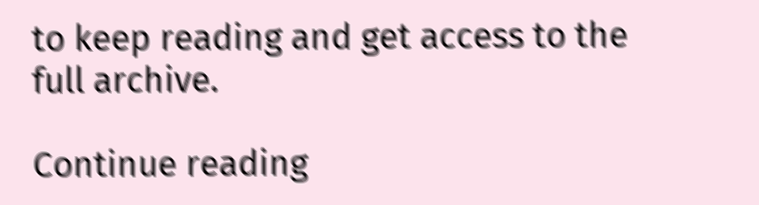to keep reading and get access to the full archive.

Continue reading